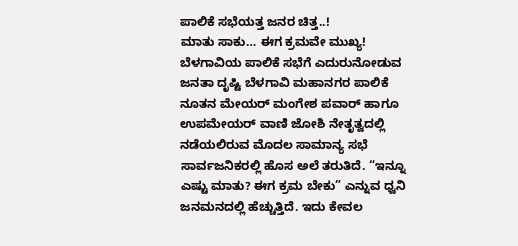ಪಾಲಿಕೆ ಸಭೆಯತ್ತ ಜನರ ಚಿತ್ತ..!
ಮಾತು ಸಾಕು… ಈಗ ಕ್ರಮವೇ ಮುಖ್ಯ! ಬೆಳಗಾವಿಯ ಪಾಲಿಕೆ ಸಭೆಗೆ ಎದುರುನೋಡುವ ಜನತಾ ದೃಷ್ಟಿ ಬೆಳಗಾವಿ ಮಹಾನಗರ ಪಾಲಿಕೆ ನೂತನ ಮೇಯರ್ ಮಂಗೇಶ ಪವಾರ್ ಹಾಗೂ ಉಪಮೇಯರ್ ವಾಣಿ ಜೋಶಿ ನೇತೃತ್ವದಲ್ಲಿ ನಡೆಯಲಿರುವ ಮೊದಲ ಸಾಮಾನ್ಯ ಸಭೆ ಸಾರ್ವಜನಿಕರಲ್ಲಿ ಹೊಸ ಅಲೆ ತರುತಿದೆ. “ಇನ್ನೂ ಎಷ್ಟು ಮಾತು? ಈಗ ಕ್ರಮ ಬೇಕು” ಎನ್ನುವ ಧ್ವನಿ ಜನಮನದಲ್ಲಿ ಹೆಚ್ಚುತ್ತಿದೆ. ಇದು ಕೇವಲ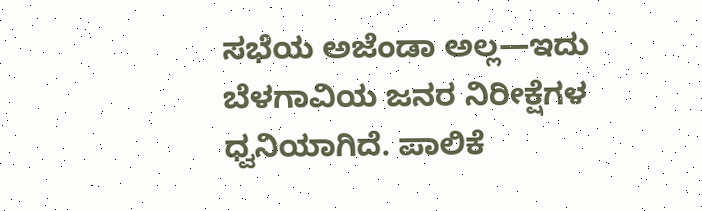ಸಭೆಯ ಅಜೆಂಡಾ ಅಲ್ಲ—ಇದು ಬೆಳಗಾವಿಯ ಜನರ ನಿರೀಕ್ಷೆಗಳ ಧ್ವನಿಯಾಗಿದೆ. ಪಾಲಿಕೆ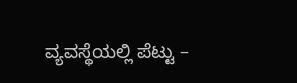ವ್ಯವಸ್ಥೆಯಲ್ಲಿ ಪೆಟ್ಟು –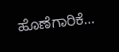ಹೊಣೆಗಾರಿಕೆ…